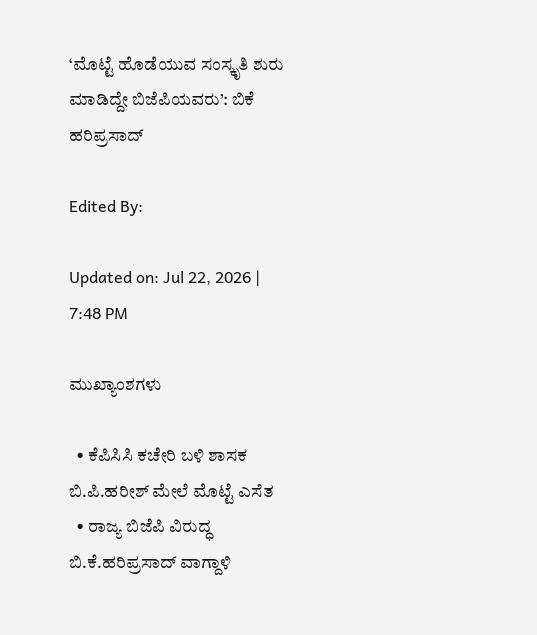‘ಮೊಟ್ಟೆ ಹೊಡೆಯುವ ಸಂಸ್ಕೃತಿ ಶುರು ಮಾಡಿದ್ದೇ ಬಿಜೆಪಿಯವರು’: ಬಿಕೆ ಹರಿಪ್ರಸಾದ್

Edited By:

Updated on: Jul 22, 2026 | 7:48 PM

ಮುಖ್ಯಾಂಶಗಳು

  • ಕೆಪಿಸಿಸಿ ಕಚೇರಿ ಬಳಿ ಶಾಸಕ ಬಿ.ಪಿ.ಹರೀಶ್ ಮೇಲೆ ಮೊಟ್ಟೆ ಎಸೆತ
  • ರಾಜ್ಯ ಬಿಜೆಪಿ ವಿರುದ್ಧ ಬಿ.ಕೆ.ಹರಿಪ್ರಸಾದ್ ವಾಗ್ದಾಳಿ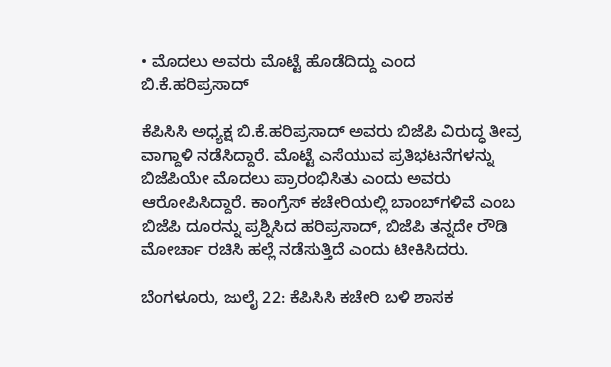• ಮೊದಲು ಅವರು ಮೊಟ್ಟೆ ಹೊಡೆದಿದ್ದು ಎಂದ ಬಿ.ಕೆ.ಹರಿಪ್ರಸಾದ್

ಕೆಪಿಸಿಸಿ ಅಧ್ಯಕ್ಷ ಬಿ.ಕೆ.ಹರಿಪ್ರಸಾದ್ ಅವರು ಬಿಜೆಪಿ ವಿರುದ್ಧ ತೀವ್ರ ವಾಗ್ದಾಳಿ ನಡೆಸಿದ್ದಾರೆ. ಮೊಟ್ಟೆ ಎಸೆಯುವ ಪ್ರತಿಭಟನೆಗಳನ್ನು ಬಿಜೆಪಿಯೇ ಮೊದಲು ಪ್ರಾರಂಭಿಸಿತು ಎಂದು ಅವರು ಆರೋಪಿಸಿದ್ದಾರೆ. ಕಾಂಗ್ರೆಸ್ ಕಚೇರಿಯಲ್ಲಿ ಬಾಂಬ್‌ಗಳಿವೆ ಎಂಬ ಬಿಜೆಪಿ ದೂರನ್ನು ಪ್ರಶ್ನಿಸಿದ ಹರಿಪ್ರಸಾದ್, ಬಿಜೆಪಿ ತನ್ನದೇ ರೌಡಿ ಮೋರ್ಚಾ ರಚಿಸಿ ಹಲ್ಲೆ ನಡೆಸುತ್ತಿದೆ ಎಂದು ಟೀಕಿಸಿದರು.

ಬೆಂಗಳೂರು, ಜುಲೈ 22: ಕೆಪಿಸಿಸಿ ಕಚೇರಿ ಬಳಿ ಶಾಸಕ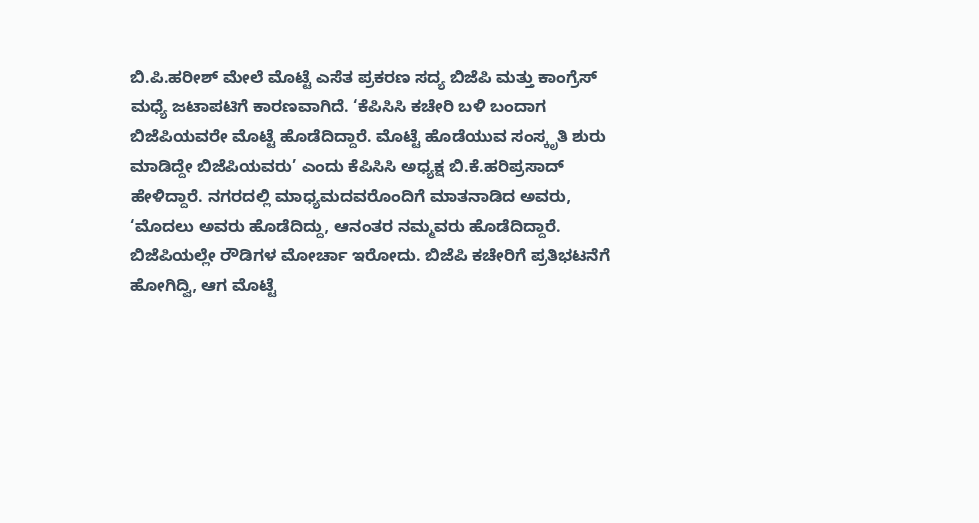ಬಿ.ಪಿ.ಹರೀಶ್ ಮೇಲೆ ಮೊಟ್ಟೆ ಎಸೆತ ಪ್ರಕರಣ ಸದ್ಯ ಬಿಜೆಪಿ ಮತ್ತು ಕಾಂಗ್ರೆಸ್ ಮಧ್ಯೆ ಜಟಾಪಟಿಗೆ ಕಾರಣವಾಗಿದೆ. ‘ಕೆಪಿಸಿಸಿ ಕಚೇರಿ ಬಳಿ ಬಂದಾಗ ಬಿಜೆಪಿಯವರೇ ಮೊಟ್ಟೆ ಹೊಡೆದಿದ್ದಾರೆ. ಮೊಟ್ಟೆ ಹೊಡೆಯುವ ಸಂಸ್ಕೃತಿ ಶುರು ಮಾಡಿದ್ದೇ ಬಿಜೆಪಿಯವರು’ ಎಂದು ಕೆಪಿಸಿಸಿ ಅಧ್ಯಕ್ಷ ಬಿ.ಕೆ.ಹರಿಪ್ರಸಾದ್ ಹೇಳಿದ್ದಾರೆ. ನಗರದಲ್ಲಿ ಮಾಧ್ಯಮದವರೊಂದಿಗೆ ಮಾತನಾಡಿದ ಅವರು, ‘ಮೊದಲು ಅವರು ಹೊಡೆದಿದ್ದು, ಆನಂತರ ನಮ್ಮವರು ಹೊಡೆದಿದ್ದಾರೆ. ಬಿಜೆಪಿಯಲ್ಲೇ ರೌಡಿಗಳ ಮೋರ್ಚಾ ಇರೋದು. ಬಿಜೆಪಿ ಕಚೇರಿಗೆ ಪ್ರತಿಭಟನೆಗೆ ಹೋಗಿದ್ವಿ, ಆಗ ಮೊಟ್ಟೆ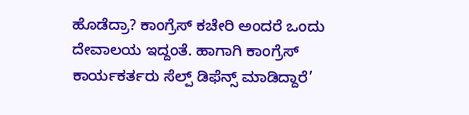ಹೊಡೆದ್ರಾ? ಕಾಂಗ್ರೆಸ್ ಕಚೇರಿ ಅಂದರೆ ಒಂದು ದೇವಾಲಯ ಇದ್ದಂತೆ. ಹಾಗಾಗಿ ಕಾಂಗ್ರೆಸ್ ಕಾರ್ಯಕರ್ತರು ಸೆಲ್ಪ್ ಡಿಫೆನ್ಸ್ ಮಾಡಿದ್ದಾರೆ’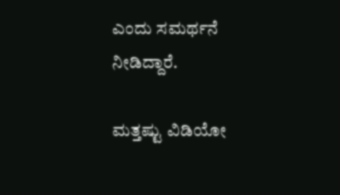ಎಂದು ಸಮರ್ಥನೆ ನೀಡಿದ್ದಾರೆ.

ಮತ್ತಷ್ಟು ವಿಡಿಯೋ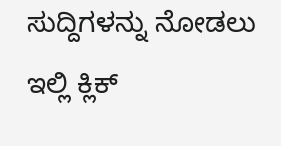ಸುದ್ದಿಗಳನ್ನು ನೋಡಲು ಇಲ್ಲಿ ಕ್ಲಿಕ್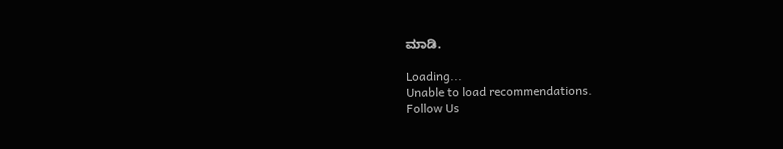ಮಾಡಿ.

Loading...
Unable to load recommendations.
Follow Us